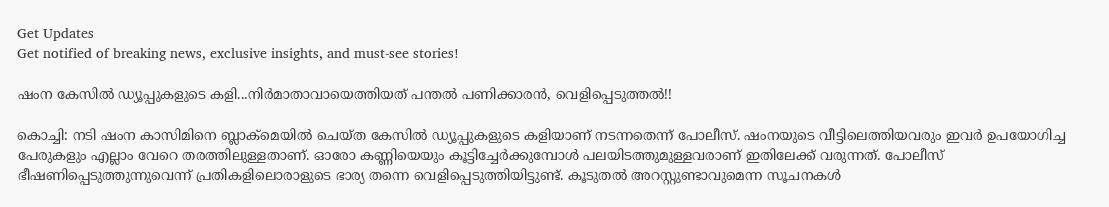Get Updates
Get notified of breaking news, exclusive insights, and must-see stories!

ഷംന കേസില്‍ ഡ്യൂപ്പുകളുടെ കളി...നിര്‍മാതാവായെത്തിയത് പന്തല്‍ പണിക്കാരന്‍, വെളിപ്പെടുത്തല്‍!!

കൊച്ചി: നടി ഷംന കാസിമിനെ ബ്ലാക്‌മെയില്‍ ചെയ്ത കേസില്‍ ഡ്യൂപ്പുകളുടെ കളിയാണ് നടന്നതെന്ന് പോലീസ്. ഷംനയുടെ വീട്ടിലെത്തിയവരും ഇവര്‍ ഉപയോഗിച്ച പേരുകളും എല്ലാം വേറെ തരത്തിലുള്ളതാണ്. ഓരോ കണ്ണിയെയും കൂട്ടിച്ചേര്‍ക്കുമ്പോള്‍ പലയിടത്തുമുള്ളവരാണ് ഇതിലേക്ക് വരുന്നത്. പോലീസ് ഭീഷണിപ്പെടുത്തുന്നുവെന്ന് പ്രതികളിലൊരാളുടെ ഭാര്യ തന്നെ വെളിപ്പെടുത്തിയിട്ടുണ്ട്. കൂടുതല്‍ അറസ്റ്റുണ്ടാവുമെന്ന സൂചനകള്‍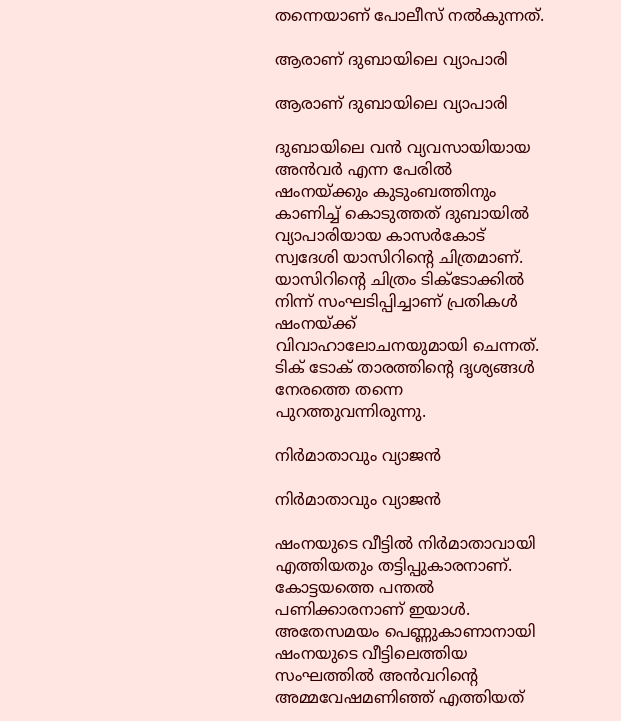തന്നെയാണ് പോലീസ് നല്‍കുന്നത്.

ആരാണ് ദുബായിലെ വ്യാപാരി

ആരാണ് ദുബായിലെ വ്യാപാരി

ദുബായിലെ വന്‍ വ്യവസായിയായ അന്‍വര്‍ എന്ന പേരില്‍ ഷംനയ്ക്കും കുടുംബത്തിനും കാണിച്ച് കൊടുത്തത് ദുബായില്‍ വ്യാപാരിയായ കാസര്‍കോട് സ്വദേശി യാസിറിന്റെ ചിത്രമാണ്. യാസിറിന്റെ ചിത്രം ടിക്ടോക്കില്‍ നിന്ന് സംഘടിപ്പിച്ചാണ് പ്രതികള്‍ ഷംനയ്ക്ക് വിവാഹാലോചനയുമായി ചെന്നത്. ടിക് ടോക് താരത്തിന്റെ ദൃശ്യങ്ങള്‍ നേരത്തെ തന്നെ പുറത്തുവന്നിരുന്നു.

നിര്‍മാതാവും വ്യാജന്‍

നിര്‍മാതാവും വ്യാജന്‍

ഷംനയുടെ വീട്ടില്‍ നിര്‍മാതാവായി എത്തിയതും തട്ടിപ്പുകാരനാണ്. കോട്ടയത്തെ പന്തല്‍ പണിക്കാരനാണ് ഇയാള്‍. അതേസമയം പെണ്ണുകാണാനായി ഷംനയുടെ വീട്ടിലെത്തിയ സംഘത്തില്‍ അന്‍വറിന്റെ അമ്മവേഷമണിഞ്ഞ് എത്തിയത്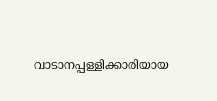വാടാനപ്പള്ളിക്കാരിയായ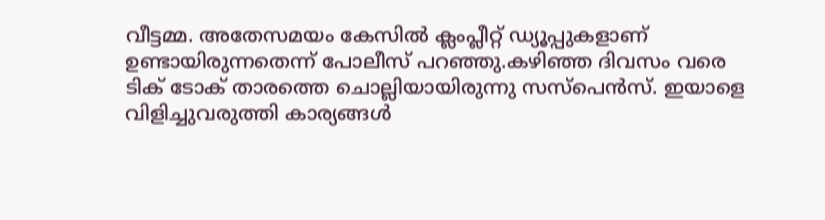വീട്ടമ്മ. അതേസമയം കേസില്‍ ക്ലംപ്ലീറ്റ് ഡ്യൂപ്പുകളാണ് ഉണ്ടായിരുന്നതെന്ന് പോലീസ് പറഞ്ഞു.കഴിഞ്ഞ ദിവസം വരെ ടിക് ടോക് താരത്തെ ചൊല്ലിയായിരുന്നു സസ്‌പെന്‍സ്. ഇയാളെ വിളിച്ചുവരുത്തി കാര്യങ്ങള്‍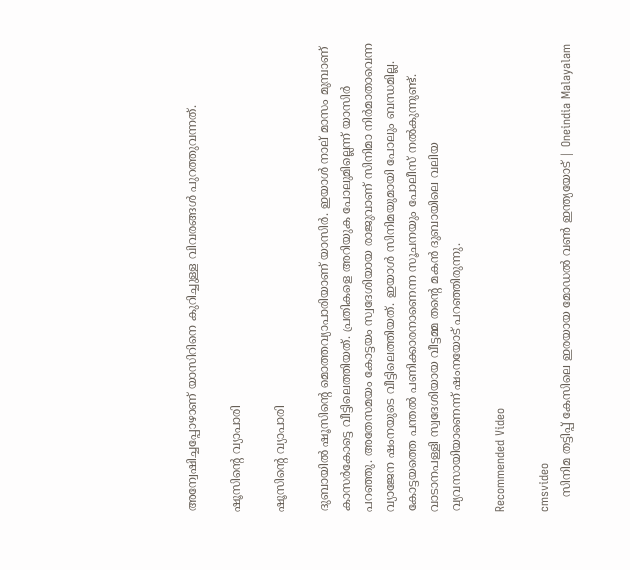അന്വേഷിച്ചപ്പോഴാണ് യാസിറിനെ കുറിച്ചുള്ള വിവരങ്ങള്‍ പുറത്തുവന്നത്.

ഷൂസിന്റെ വ്യാപാരി

ഷൂസിന്റെ വ്യാപാരി

ദുബായില്‍ ഷൂസിന്റെ മൊത്തവ്യാപാരിയാണ് യാസിര്‍. ഇയാള്‍ നാല് മാസം മുമ്പാണ് കാസര്‍കോട്ടെ വീട്ടിലെത്തിയത്. പ്രതികളെ അറിയുക പോലുമില്ലെന്ന് യാസിര്‍ പറഞ്ഞു. അതേസമയം കോട്ടയം സ്വദേശിയായ രാജുവാണ് സിനിമാ നിര്‍മാതാവെന്ന വ്യാജേന ഷംനയുടെ വീട്ടിലെത്തിയത്. ഇയാള്‍ സിനിമയുമായി പോലും ബന്ധമില്ല. കോട്ടയത്തെ പന്തല്‍ പണിക്കാരനാണെന്ന സൂചനയും പോലീസ് നല്‍കുന്നുണ്ട്. വാടാനപള്ളി സ്വദേശിയായ വീട്ടമ്മ തന്റെ മകന്‍ ദുബായിലെ വലിയ വ്യവസായിയാണെന്ന് ഷംനയോട് പറഞ്ഞിരുന്നു.

Recommended Video

cmsvideo
    സിനിമ തട്ടിപ്പ് കേസിലെ ഇരയായ മോഡൽ വൺ ഇന്ത്യയോട് | Oneindia Malayalam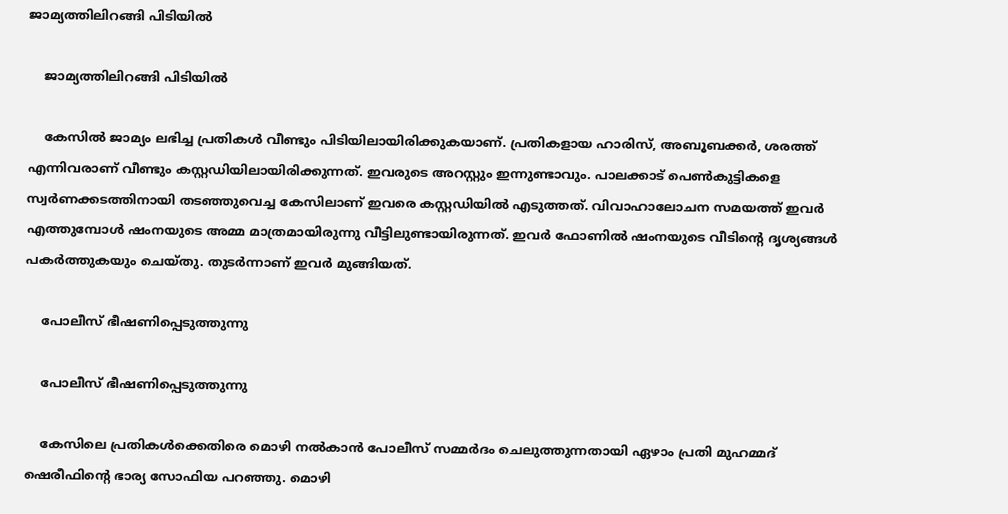ജാമ്യത്തിലിറങ്ങി പിടിയില്‍

    ജാമ്യത്തിലിറങ്ങി പിടിയില്‍

    കേസില്‍ ജാമ്യം ലഭിച്ച പ്രതികള്‍ വീണ്ടും പിടിയിലായിരിക്കുകയാണ്. പ്രതികളായ ഹാരിസ്, അബൂബക്കര്‍, ശരത്ത് എന്നിവരാണ് വീണ്ടും കസ്റ്റഡിയിലായിരിക്കുന്നത്. ഇവരുടെ അറസ്റ്റും ഇന്നുണ്ടാവും. പാലക്കാട് പെണ്‍കുട്ടികളെ സ്വര്‍ണക്കടത്തിനായി തടഞ്ഞുവെച്ച കേസിലാണ് ഇവരെ കസ്റ്റഡിയില്‍ എടുത്തത്. വിവാഹാലോചന സമയത്ത് ഇവര്‍ എത്തുമ്പോള്‍ ഷംനയുടെ അമ്മ മാത്രമായിരുന്നു വീട്ടിലുണ്ടായിരുന്നത്. ഇവര്‍ ഫോണില്‍ ഷംനയുടെ വീടിന്റെ ദൃശ്യങ്ങള്‍ പകര്‍ത്തുകയും ചെയ്തു. തുടര്‍ന്നാണ് ഇവര്‍ മുങ്ങിയത്.

    പോലീസ് ഭീഷണിപ്പെടുത്തുന്നു

    പോലീസ് ഭീഷണിപ്പെടുത്തുന്നു

    കേസിലെ പ്രതികള്‍ക്കെതിരെ മൊഴി നല്‍കാന്‍ പോലീസ് സമ്മര്‍ദം ചെലുത്തുന്നതായി ഏഴാം പ്രതി മുഹമ്മദ് ഷെരീഫിന്റെ ഭാര്യ സോഫിയ പറഞ്ഞു. മൊഴി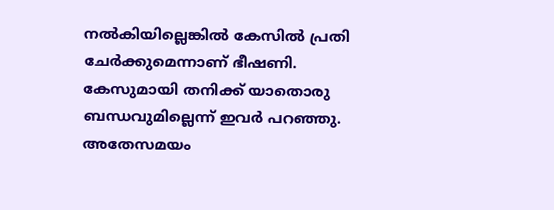നല്‍കിയില്ലെങ്കില്‍ കേസില്‍ പ്രതി ചേര്‍ക്കുമെന്നാണ് ഭീഷണി. കേസുമായി തനിക്ക് യാതൊരു ബന്ധവുമില്ലെന്ന് ഇവര്‍ പറഞ്ഞു. അതേസമയം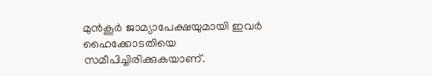മുന്‍കൂര്‍ ജാമ്യാപേക്ഷയുമായി ഇവര്‍ ഹൈക്കോടതിയെ സമീപിച്ചിരിക്കുകയാണ്.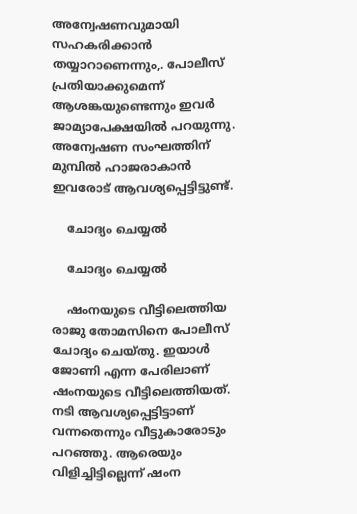അന്വേഷണവുമായി സഹകരിക്കാന്‍ തയ്യാറാണെന്നും,. പോലീസ് പ്രതിയാക്കുമെന്ന് ആശങ്കയുണ്ടെന്നും ഇവര്‍ ജാമ്യാപേക്ഷയില്‍ പറയുന്നു. അന്വേഷണ സംഘത്തിന് മുമ്പില്‍ ഹാജരാകാന്‍ ഇവരോട് ആവശ്യപ്പെട്ടിട്ടുണ്ട്.

    ചോദ്യം ചെയ്യല്‍

    ചോദ്യം ചെയ്യല്‍

    ഷംനയുടെ വീട്ടിലെത്തിയ രാജു തോമസിനെ പോലീസ് ചോദ്യം ചെയ്തു. ഇയാള്‍ ജോണി എന്ന പേരിലാണ് ഷംനയുടെ വീട്ടിലെത്തിയത്. നടി ആവശ്യപ്പെട്ടിട്ടാണ് വന്നതെന്നും വീട്ടുകാരോടും പറഞ്ഞു. ആരെയും വിളിച്ചിട്ടില്ലെന്ന് ഷംന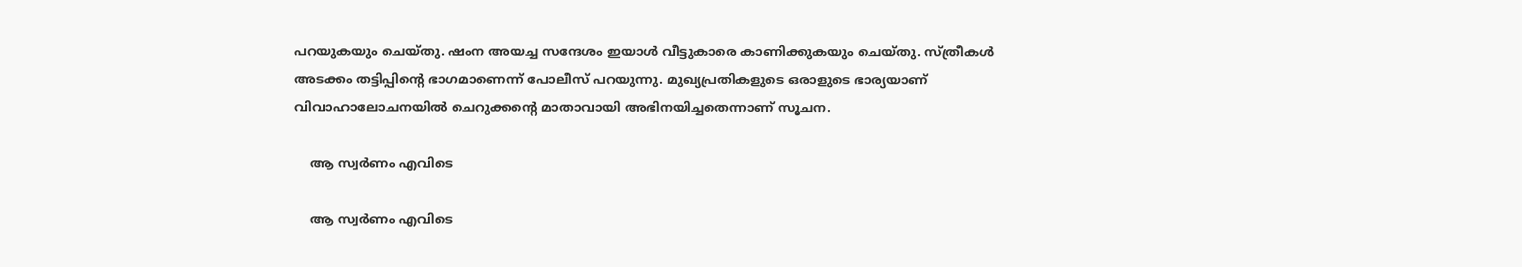പറയുകയും ചെയ്തു. ഷംന അയച്ച സന്ദേശം ഇയാള്‍ വീട്ടുകാരെ കാണിക്കുകയും ചെയ്തു. സ്ത്രീകള്‍ അടക്കം തട്ടിപ്പിന്റെ ഭാഗമാണെന്ന് പോലീസ് പറയുന്നു. മുഖ്യപ്രതികളുടെ ഒരാളുടെ ഭാര്യയാണ് വിവാഹാലോചനയില്‍ ചെറുക്കന്റെ മാതാവായി അഭിനയിച്ചതെന്നാണ് സൂചന.

    ആ സ്വര്‍ണം എവിടെ

    ആ സ്വര്‍ണം എവിടെ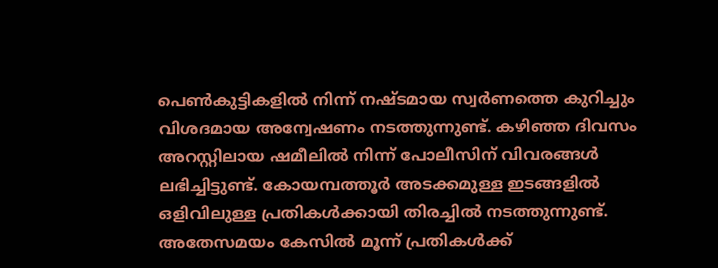പെണ്‍കുട്ടികളില്‍ നിന്ന് നഷ്ടമായ സ്വര്‍ണത്തെ കുറിച്ചും വിശദമായ അന്വേഷണം നടത്തുന്നുണ്ട്. കഴിഞ്ഞ ദിവസം അറസ്റ്റിലായ ഷമീലില്‍ നിന്ന് പോലീസിന് വിവരങ്ങള്‍ ലഭിച്ചിട്ടുണ്ട്. കോയമ്പത്തൂര്‍ അടക്കമുള്ള ഇടങ്ങളില്‍ ഒളിവിലുള്ള പ്രതികള്‍ക്കായി തിരച്ചില്‍ നടത്തുന്നുണ്ട്. അതേസമയം കേസില്‍ മൂന്ന് പ്രതികള്‍ക്ക്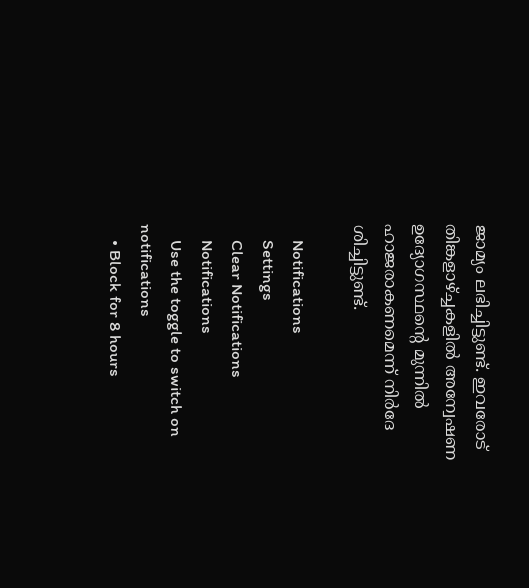ജാമ്യം ലഭിച്ചിട്ടുണ്ട്. ഇവരോട് തിങ്കളാഴ്ച്ചകളില്‍ അന്വേഷണ ഉദ്യോഗസ്ഥന്റെ മുന്നില്‍ ഹാജരാകണമെന്ന് നിര്‍ദേ ശിച്ചിട്ടുണ്ട്.

    Notifications
    Settings
    Clear Notifications
    Notifications
    Use the toggle to switch on notifications
    • Block for 8 hours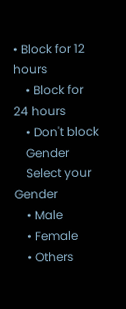• Block for 12 hours
    • Block for 24 hours
    • Don't block
    Gender
    Select your Gender
    • Male
    • Female
    • Others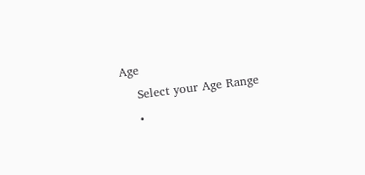Age
    Select your Age Range
    •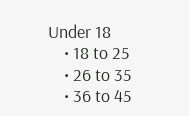Under 18
    • 18 to 25
    • 26 to 35
    • 36 to 45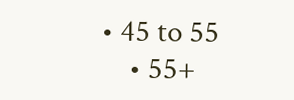• 45 to 55
    • 55+